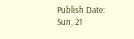Publish Date: Sun, 21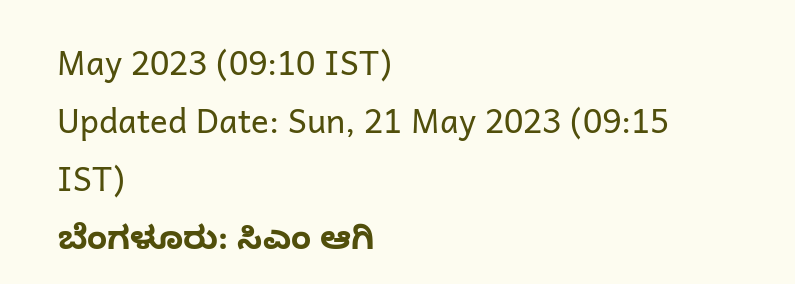May 2023 (09:10 IST)
Updated Date: Sun, 21 May 2023 (09:15 IST)
ಬೆಂಗಳೂರು: ಸಿಎಂ ಆಗಿ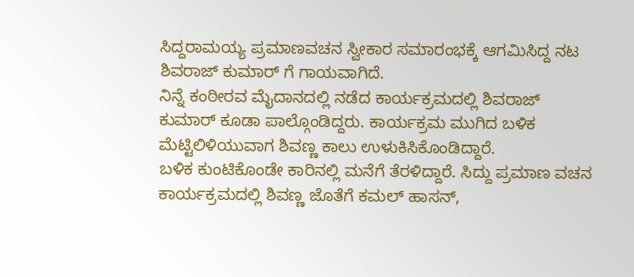ಸಿದ್ದರಾಮಯ್ಯ ಪ್ರಮಾಣವಚನ ಸ್ವೀಕಾರ ಸಮಾರಂಭಕ್ಕೆ ಆಗಮಿಸಿದ್ದ ನಟ ಶಿವರಾಜ್ ಕುಮಾರ್ ಗೆ ಗಾಯವಾಗಿದೆ.
ನಿನ್ನೆ ಕಂಠೀರವ ಮೈದಾನದಲ್ಲಿ ನಡೆದ ಕಾರ್ಯಕ್ರಮದಲ್ಲಿ ಶಿವರಾಜ್ ಕುಮಾರ್ ಕೂಡಾ ಪಾಲ್ಗೊಂಡಿದ್ದರು. ಕಾರ್ಯಕ್ರಮ ಮುಗಿದ ಬಳಿಕ ಮೆಟ್ಟಿಲಿಳಿಯುವಾಗ ಶಿವಣ್ಣ ಕಾಲು ಉಳುಕಿಸಿಕೊಂಡಿದ್ದಾರೆ.
ಬಳಿಕ ಕುಂಟಿಕೊಂಡೇ ಕಾರಿನಲ್ಲಿ ಮನೆಗೆ ತೆರಳಿದ್ದಾರೆ. ಸಿದ್ದು ಪ್ರಮಾಣ ವಚನ ಕಾರ್ಯಕ್ರಮದಲ್ಲಿ ಶಿವಣ್ಣ ಜೊತೆಗೆ ಕಮಲ್ ಹಾಸನ್,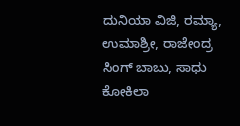ದುನಿಯಾ ವಿಜಿ, ರಮ್ಯಾ, ಉಮಾಶ್ರೀ, ರಾಜೇಂದ್ರ ಸಿಂಗ್ ಬಾಬು, ಸಾಧು ಕೋಕಿಲಾ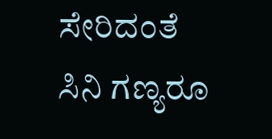ಸೇರಿದಂತೆ ಸಿನಿ ಗಣ್ಯರೂ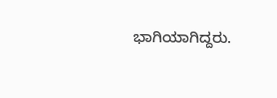ಭಾಗಿಯಾಗಿದ್ದರು.